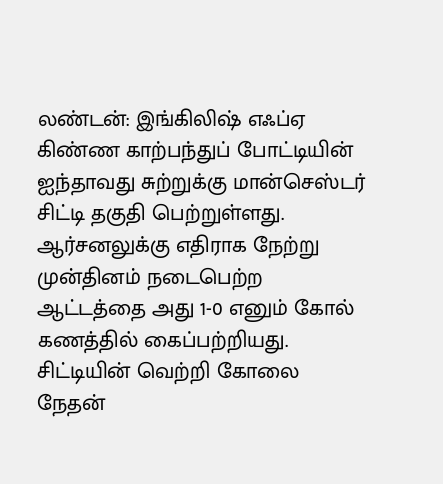லண்டன்: இங்கிலிஷ் எஃப்ஏ கிண்ண காற்பந்துப் போட்டியின் ஐந்தாவது சுற்றுக்கு மான்செஸ்டர் சிட்டி தகுதி பெற்றுள்ளது.
ஆர்சனலுக்கு எதிராக நேற்று முன்தினம் நடைபெற்ற ஆட்டத்தை அது 1-0 எனும் கோல் கணத்தில் கைப்பற்றியது. சிட்டியின் வெற்றி கோலை நேதன்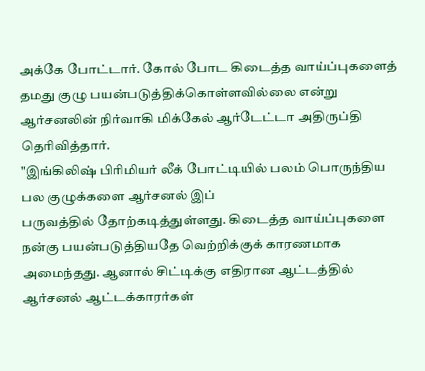அக்கே போட்டார். கோல் போட கிடைத்த வாய்ப்புகளைத் தமது குழு பயன்படுத்திக்கொள்ளவில்லை என்று ஆர்சனலின் நிர்வாகி மிக்கேல் ஆர்டேட்டா அதிருப்தி தெரிவித்தார்.
"இங்கிலிஷ் பிரிமியர் லீக் போட்டியில் பலம் பொருந்திய பல குழுக்களை ஆர்சனல் இப்
பருவத்தில் தோற்கடித்துள்ளது. கிடைத்த வாய்ப்புகளை நன்கு பயன்படுத்தியதே வெற்றிக்குக் காரணமாக அமைந்தது. ஆனால் சிட்டிக்கு எதிரான ஆட்டத்தில் ஆர்சனல் ஆட்டக்காரர்கள்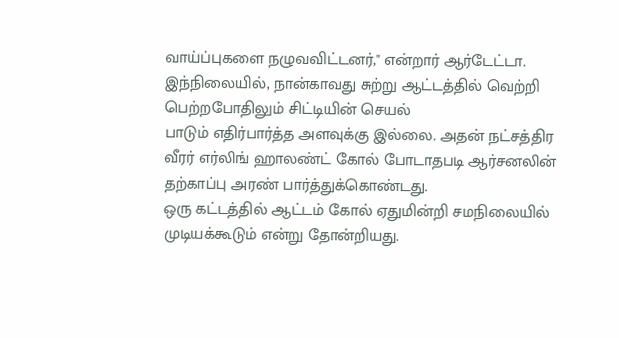வாய்ப்புகளை நழுவவிட்டனர்," என்றார் ஆர்டேட்டா.
இந்நிலையில், நான்காவது சுற்று ஆட்டத்தில் வெற்றி பெற்றபோதிலும் சிட்டியின் செயல்
பாடும் எதிர்பார்த்த அளவுக்கு இல்லை. அதன் நட்சத்திர வீரர் எர்லிங் ஹாலண்ட் கோல் போடாதபடி ஆர்சனலின் தற்காப்பு அரண் பார்த்துக்கொண்டது.
ஒரு கட்டத்தில் ஆட்டம் கோல் ஏதுமின்றி சமநிலையில் முடியக்கூடும் என்று தோன்றியது.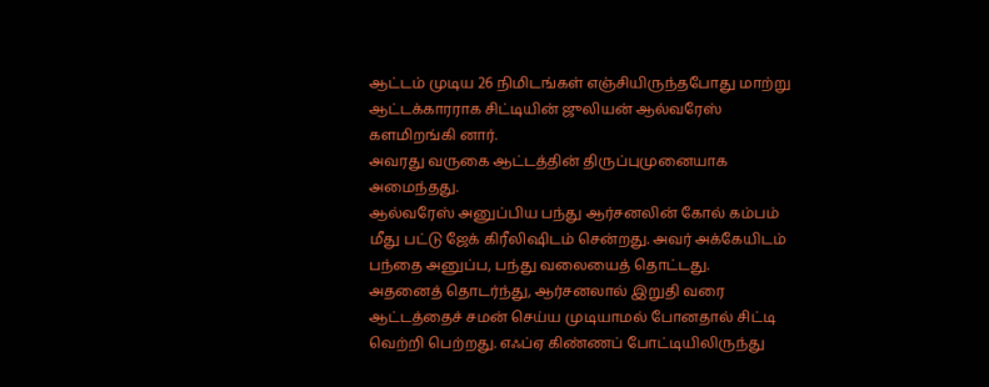ஆட்டம் முடிய 26 நிமிடங்கள் எஞ்சியிருந்தபோது மாற்று ஆட்டக்காரராக சிட்டியின் ஜுலியன் ஆல்வரேஸ் களமிறங்கி னார்.
அவரது வருகை ஆட்டத்தின் திருப்புமுனையாக அமைந்தது.
ஆல்வரேஸ் அனுப்பிய பந்து ஆர்சனலின் கோல் கம்பம் மீது பட்டு ஜேக் கிரீலிஷிடம் சென்றது. அவர் அக்கேயிடம் பந்தை அனுப்ப, பந்து வலையைத் தொட்டது.
அதனைத் தொடர்ந்து, ஆர்சனலால் இறுதி வரை ஆட்டத்தைச் சமன் செய்ய முடியாமல் போனதால் சிட்டி வெற்றி பெற்றது. எஃப்ஏ கிண்ணப் போட்டியிலிருந்து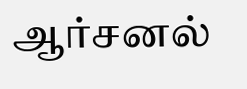ஆர்சனல்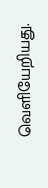வெளியேறியது.